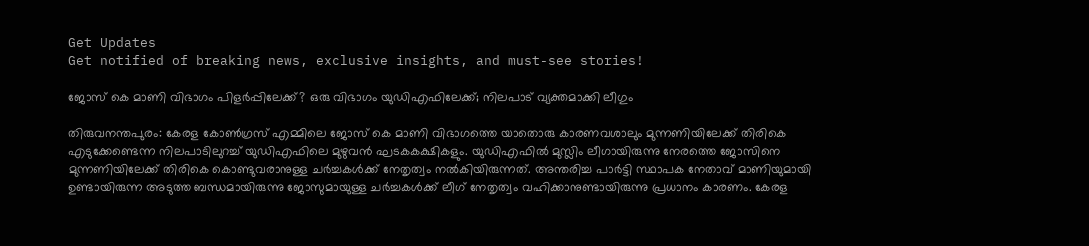Get Updates
Get notified of breaking news, exclusive insights, and must-see stories!

ജോസ് കെ മാണി വിഭാഗം പിളര്‍പ്പിലേക്ക്? ഒരു വിഭാഗം യുഡിഎഫിലേക്ക്; നിലപാട് വ്യക്തമാക്കി ലീഗും

തിരുവനന്തപുരം: കേരള കോണ്‍ഗ്രസ് എമ്മിലെ ജോസ് കെ മാണി വിഭാഗത്തെ യാതൊരു കാരണവശാലും മുന്നണിയിലേക്ക് തിരികെ എടുക്കേണ്ടെന്ന നിലപാടിലുറച്ച് യുഡിഎഫിലെ മുഴുവന്‍ ഘടകകക്ഷികളും. യുഡിഎഫില്‍ മുസ്ലിം ലീഗായിരുന്നു നേരത്തെ ജോസിനെ മുന്നണിയിലേക്ക് തിരികെ കൊണ്ടുവരാനുള്ള ചര്‍ച്ചകള്‍ക്ക് നേതൃത്വം നല്‍കിയിരുന്നത്. അന്തരിച്ച പാര്‍ട്ടി സ്ഥാപക നേതാവ് മാണിയുമായി ഉണ്ടായിരുന്ന അടുത്ത ബന്ധമായിരുന്നു ജോസുമായുള്ള ചര്‍ച്ചകള്‍ക്ക് ലീഗ് നേതൃത്വം വഹിക്കാനുണ്ടായിരുന്നു പ്രധാനം കാരണം. കേരള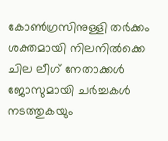കോണ്‍ഗ്രസിനുള്ളി തര്‍ക്കം ശക്തമായി നിലനില്‍ക്കെ ചില ലീഗ് നേതാക്കള്‍ ജോസുമായി ചര്‍ച്ചകള്‍ നടത്തുകയും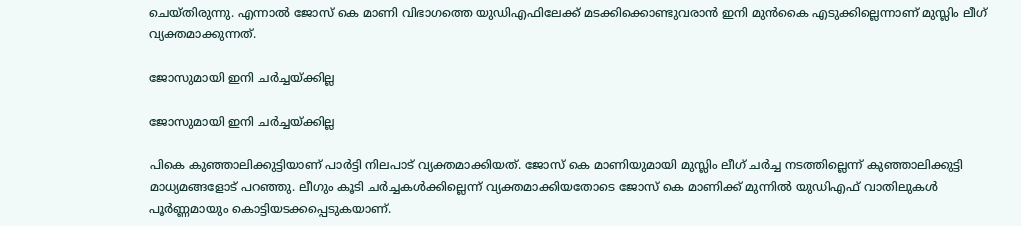ചെയ്തിരുന്നു. എന്നാല്‍ ജോസ് കെ മാണി വിഭാഗത്തെ യുഡിഎഫിലേക്ക് മടക്കിക്കൊണ്ടുവരാൻ ഇനി മുന്‍കൈ എടുക്കില്ലെന്നാണ് മുസ്ലിം ലീഗ് വ്യക്തമാക്കുന്നത്.

ജോസുമായി ഇനി ചര്‍ച്ചയ്ക്കില്ല

ജോസുമായി ഇനി ചര്‍ച്ചയ്ക്കില്ല

പികെ കുഞ്ഞാലിക്കുട്ടിയാണ് പാര്‍ട്ടി നിലപാട് വ്യക്തമാക്കിയത്. ജോസ് കെ മാണിയുമായി മുസ്ലിം ലീഗ് ചര്‍ച്ച നടത്തില്ലെന്ന് കുഞ്ഞാലിക്കുട്ടി മാധ്യമങ്ങളോട് പറഞ്ഞു. ലീഗും കൂടി ചര്‍ച്ചകള്‍ക്കില്ലെന്ന് വ്യക്തമാക്കിയതോടെ ജോസ് കെ മാണിക്ക് മുന്നില്‍ യുഡിഎഫ് വാതിലുകള്‍ പൂര്‍ണ്ണമായും കൊട്ടിയടക്കപ്പെടുകയാണ്.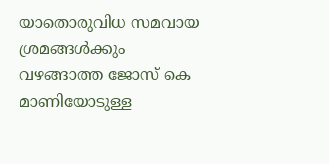യാതൊരുവിധ സമവായ ശ്രമങ്ങള്‍ക്കും വഴങ്ങാത്ത ജോസ് കെ മാണിയോടുള്ള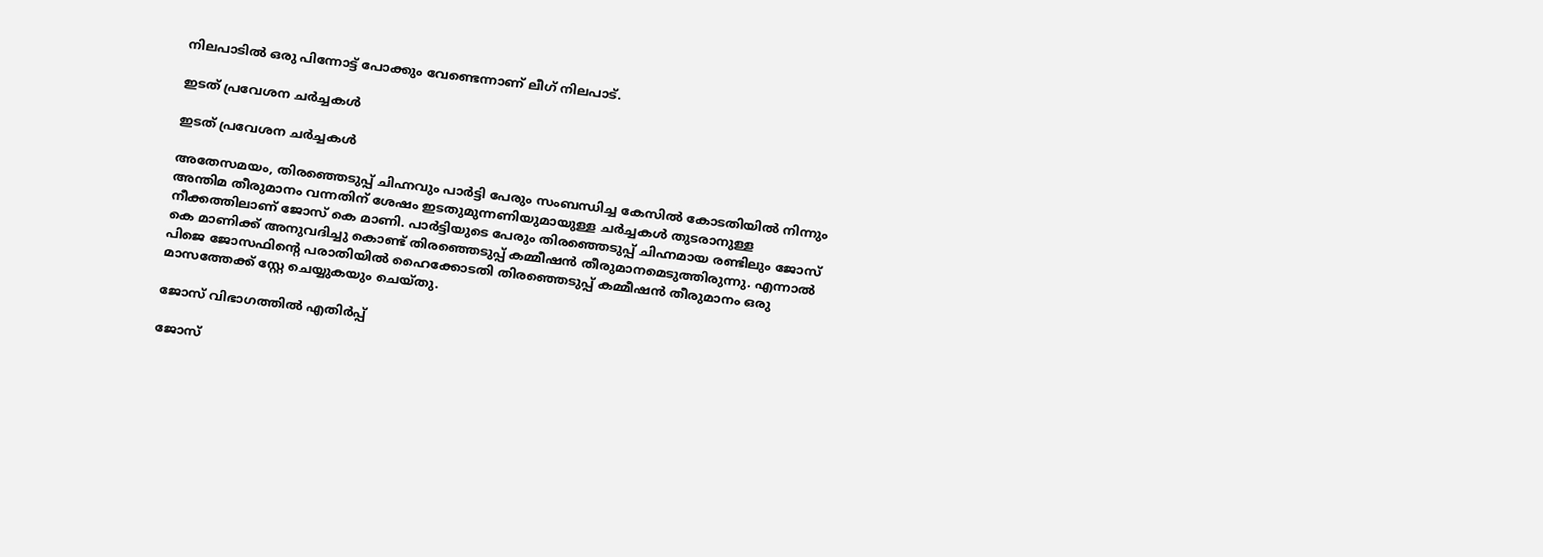നിലപാടിൽ ഒരു പിന്നോട്ട് പോക്കും വേണ്ടെന്നാണ് ലീഗ് നിലപാട്.

ഇടത് പ്രവേശന ചര്‍ച്ചകള്‍

ഇടത് പ്രവേശന ചര്‍ച്ചകള്‍

അതേസമയം, തിരഞ്ഞെടുപ്പ് ചിഹ്നവും പാര്‍ട്ടി പേരും സംബന്ധിച്ച കേസില്‍ കോടതിയില്‍ നിന്നും അന്തിമ തീരുമാനം വന്നതിന് ശേഷം ഇടതുമുന്നണിയുമായുള്ള ചര്‍ച്ചകള്‍ തുടരാനുള്ള നീക്കത്തിലാണ് ജോസ് കെ മാണി. പാര്‍ട്ടിയുടെ പേരും തിരഞ്ഞെടുപ്പ് ചിഹ്നമായ രണ്ടിലും ജോസ് കെ മാണിക്ക് അനുവദിച്ചു കൊണ്ട് തിരഞ്ഞെടുപ്പ് കമ്മീഷന്‍ തീരുമാനമെടുത്തിരുന്നു. എന്നാല്‍ പിജെ ജോസഫിന്‍റെ പരാതിയില്‍ ഹൈക്കോടതി തിരഞ്ഞെടുപ്പ് കമ്മീഷന്‍ തീരുമാനം ഒരു മാസത്തേക്ക് സ്റ്റേ ചെയ്യുകയും ചെയ്തു.

ജോസ് വിഭാഗത്തില്‍ എതിര്‍പ്പ്

ജോസ്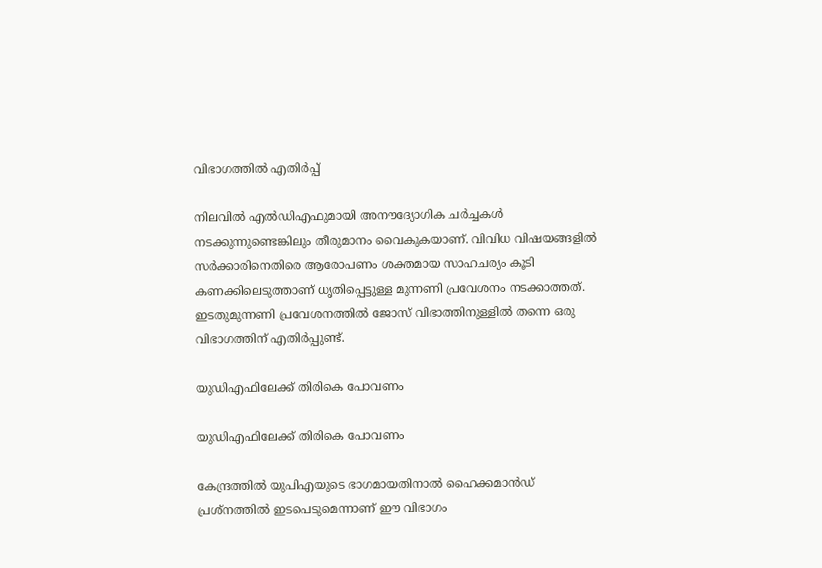വിഭാഗത്തില്‍ എതിര്‍പ്പ്

നിലവില്‍ എല്‍ഡിഎഫുമായി അനൗദ്യോഗിക ചര്‍ച്ചകള്‍ നടക്കുന്നുണ്ടെങ്കിലും തീരുമാനം വൈകുകയാണ്. വിവിധ വിഷയങ്ങളില്‍ സർക്കാരിനെതിരെ ആരോപണം ശക്തമായ സാഹചര്യം കൂടി കണക്കിലെടുത്താണ് ധൃതിപ്പെട്ടുള്ള മുന്നണി പ്രവേശനം നടക്കാത്തത്. ഇടതുമുന്നണി പ്രവേശനത്തില്‍ ജോസ് വിഭാത്തിനുള്ളില്‍ തന്നെ ഒരു വിഭാഗത്തിന് എതിര്‍പ്പുണ്ട്.

യുഡിഎഫിലേക്ക് തിരികെ പോവണം

യുഡിഎഫിലേക്ക് തിരികെ പോവണം

കേന്ദ്രത്തിൽ യുപിഎയുടെ ഭാഗമായതിനാൽ ഹൈക്കമാൻഡ് പ്രശ്നത്തിൽ ഇടപെടുമെന്നാണ് ഈ വിഭാഗം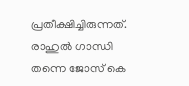പ്രതീക്ഷിച്ചിരുന്നത്. രാഹുല്‍ ഗാന്ധി തന്നെ ജോസ് കെ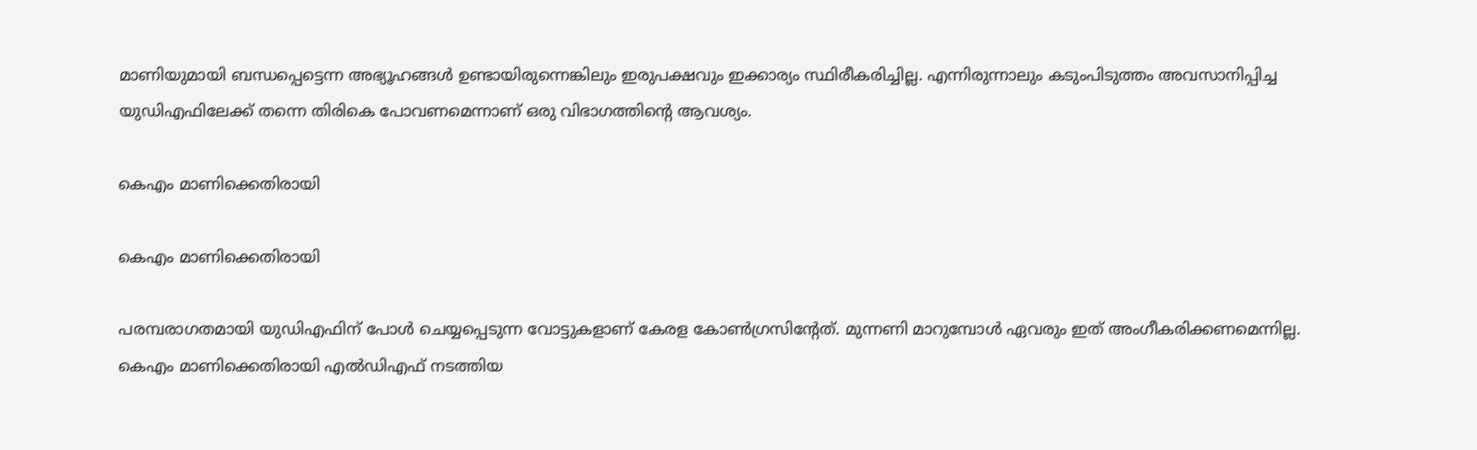മാണിയുമായി ബന്ധപ്പെട്ടെന്ന അഭ്യൂഹങ്ങള്‍ ഉണ്ടായിരുന്നെങ്കിലും ഇരുപക്ഷവും ഇക്കാര്യം സ്ഥിരീകരിച്ചില്ല. എന്നിരുന്നാലും കടുംപിടുത്തം അവസാനിപ്പിച്ച യുഡിഎഫിലേക്ക് തന്നെ തിരികെ പോവണമെന്നാണ് ഒരു വിഭാഗത്തിന്‍റെ ആവശ്യം.

കെഎം മാണിക്കെതിരായി

കെഎം മാണിക്കെതിരായി

പരമ്പരാഗതമായി യുഡിഎഫിന് പോള്‍ ചെയ്യപ്പെടുന്ന വോട്ടുകളാണ് കേരള കോണ്‍ഗ്രസിന്‍റേത്. മുന്നണി മാറുമ്പോള്‍ ഏവരും ഇത് അംഗീകരിക്കണമെന്നില്ല. കെഎം മാണിക്കെതിരായി എല്‍ഡിഎഫ് നടത്തിയ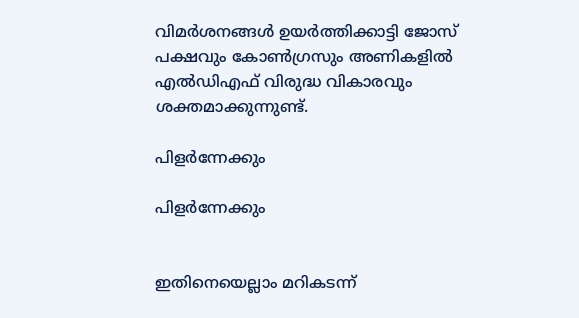വിമര്‍ശനങ്ങള്‍ ഉയര്‍ത്തിക്കാട്ടി ജോസ് പക്ഷവും കോണ്‍ഗ്രസും അണികളില്‍ എല്‍ഡിഎഫ് വിരുദ്ധ വികാരവും ശക്തമാക്കുന്നുണ്ട്.

പിളര്‍ന്നേക്കും

പിളര്‍ന്നേക്കും


ഇതിനെയെല്ലാം മറികടന്ന്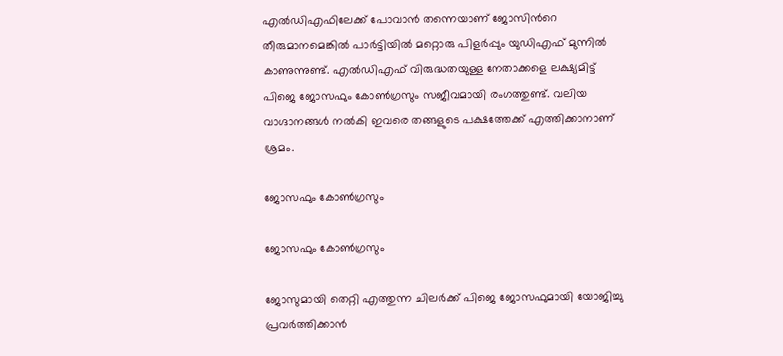എല്‍ഡിഎഫിലേക്ക് പോവാന്‍ തന്നെയാണ് ജോസിന്‍റെ തീരുമാനമെങ്കില്‍ പാര്‍ട്ടിയില്‍ മറ്റൊരു പിളര്‍പ്പും യുഡിഎഫ് മുന്നില്‍ കാണുന്നുണ്ട്. എല്‍ഡിഎഫ് വിരുദ്ധതയുള്ള നേതാക്കളെ ലക്ഷ്യമിട്ട് പിജെ ജോസഫും കോണ്‍ഗ്രസും സജീവമായി രംഗത്തുണ്ട്. വലിയ വാഗ്ദാനങ്ങള്‍ നല്‍കി ഇവരെ തങ്ങളുടെ പക്ഷത്തേക്ക് എത്തിക്കാനാണ് ശ്രമം.

ജോസഫും കോണ്‍ഗ്രസും

ജോസഫും കോണ്‍ഗ്രസും

ജോസുമായി തെറ്റി എത്തുന്ന ചിലര്‍ക്ക് പിജെ ജോസഫുമായി യോജിച്ചു പ്രവര്‍ത്തിക്കാന്‍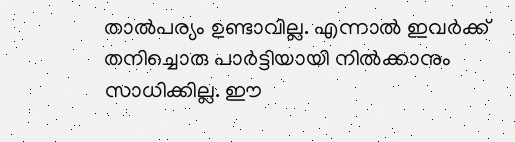താല്‍പര്യം ഉണ്ടാവില്ല. എന്നാല്‍ ഇവര്‍ക്ക് തനിച്ചൊരു പാര്‍ട്ടിയായി നില്‍ക്കാനും സാധിക്കില്ല. ഈ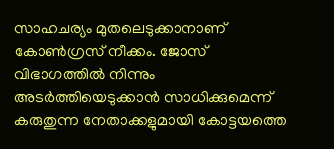സാഹചര്യം മുതലെടുക്കാനാണ് കോണ്‍ഗ്രസ് നീക്കം. ജോസ് വിഭാഗത്തില്‍ നിന്നും അടര്‍ത്തിയെടുക്കാന്‍ സാധിക്കുമെന്ന് കരുതുന്ന നേതാക്കളുമായി കോട്ടയത്തെ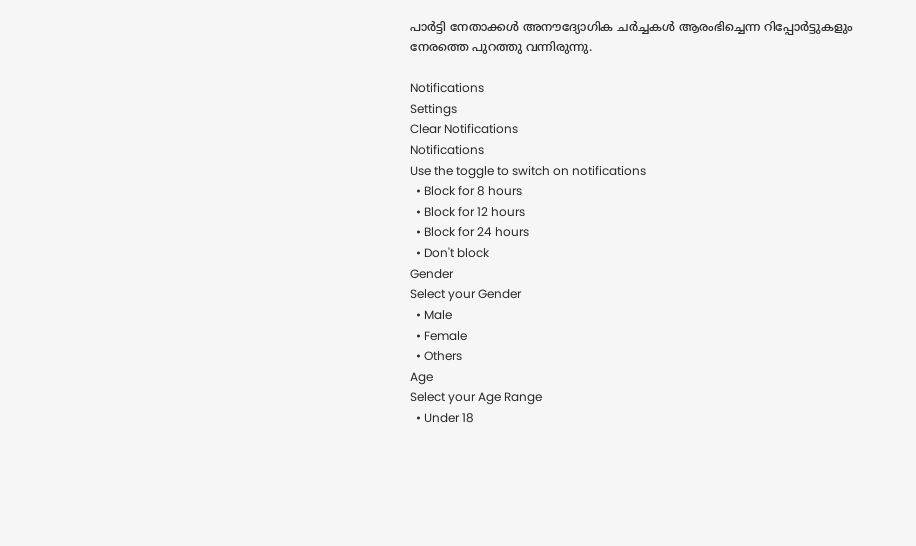പാര്‍ട്ടി നേതാക്കള്‍ അനൗദ്യോഗിക ചര്‍ച്ചകള്‍ ആരംഭിച്ചെന്ന റിപ്പോര്‍ട്ടുകളും നേരത്തെ പുറത്തു വന്നിരുന്നു.

Notifications
Settings
Clear Notifications
Notifications
Use the toggle to switch on notifications
  • Block for 8 hours
  • Block for 12 hours
  • Block for 24 hours
  • Don't block
Gender
Select your Gender
  • Male
  • Female
  • Others
Age
Select your Age Range
  • Under 18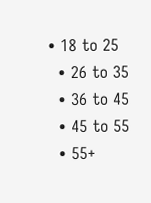• 18 to 25
  • 26 to 35
  • 36 to 45
  • 45 to 55
  • 55+